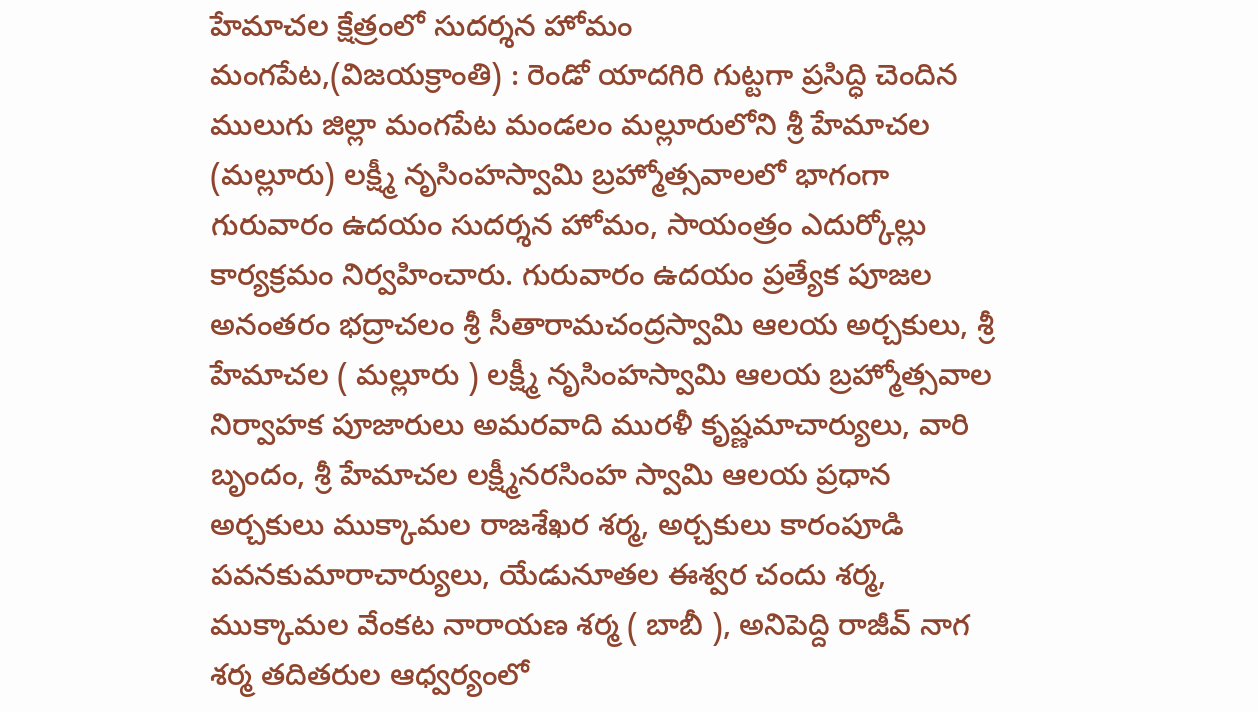హేమాచల క్షేత్రంలో సుదర్శన హోమం
మంగపేట,(విజయక్రాంతి) : రెండో యాదగిరి గుట్టగా ప్రసిద్ధి చెందిన ములుగు జిల్లా మంగపేట మండలం మల్లూరులోని శ్రీ హేమాచల (మల్లూరు) లక్ష్మీ నృసింహస్వామి బ్రహ్మోత్సవాలలో భాగంగా గురువారం ఉదయం సుదర్శన హోమం, సాయంత్రం ఎదుర్కోల్లు కార్యక్రమం నిర్వహించారు. గురువారం ఉదయం ప్రత్యేక పూజల అనంతరం భద్రాచలం శ్రీ సీతారామచంద్రస్వామి ఆలయ అర్చకులు, శ్రీ హేమాచల ( మల్లూరు ) లక్ష్మీ నృసింహస్వామి ఆలయ బ్రహ్మోత్సవాల నిర్వాహక పూజారులు అమరవాది మురళీ కృష్ణమాచార్యులు, వారి బృందం, శ్రీ హేమాచల లక్ష్మీనరసింహ స్వామి ఆలయ ప్రధాన అర్చకులు ముక్కామల రాజశేఖర శర్మ, అర్చకులు కారంపూడి పవనకుమారాచార్యులు, యేడునూతల ఈశ్వర చందు శర్మ, ముక్కామల వేంకట నారాయణ శర్మ ( బాబీ ), అనిపెద్ది రాజీవ్ నాగ శర్మ తదితరుల ఆధ్వర్యంలో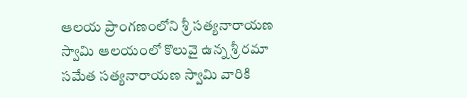ఆలయ ప్రాంగణంలోని శ్రీ సత్యనారాయణ స్వామి ఆలయంలో కొలువై ఉన్న శ్రీ రమా సమేత సత్యనారాయణ స్వామి వారికి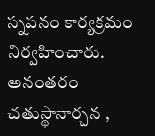స్నపనం కార్యక్రమం నిర్వహించారు. అనంతరం చతుస్థానార్చన ,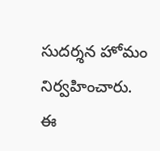సుదర్శన హోమం నిర్వహించారు. ఈ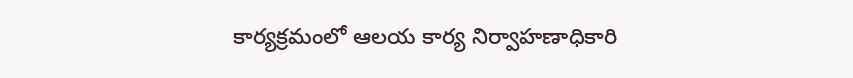కార్యక్రమంలో ఆలయ కార్య నిర్వాహణాధికారి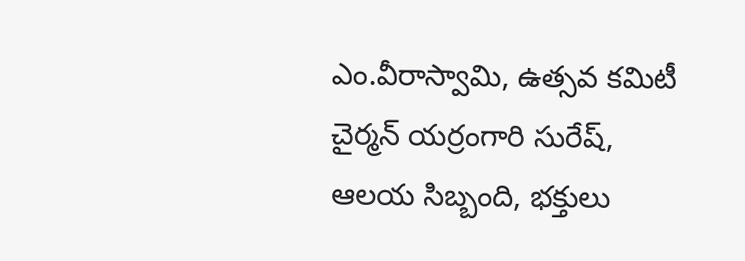ఎం.వీరాస్వామి, ఉత్సవ కమిటీ చైర్మన్ యర్రంగారి సురేష్, ఆలయ సిబ్బంది, భక్తులు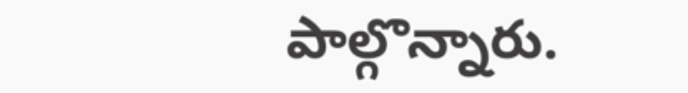పాల్గొన్నారు.